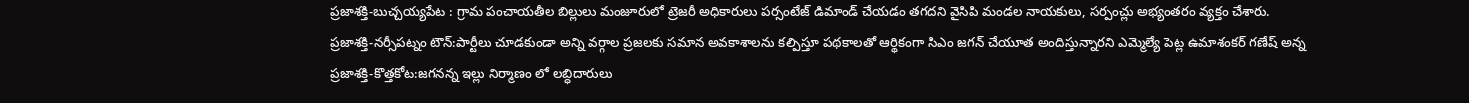ప్రజాశక్తి-బుచ్చయ్యపేట : గ్రామ పంచాయతీల బిల్లులు మంజూరులో ట్రెజరీ అధికారులు పర్సంటేజ్ డిమాండ్ చేయడం తగదని వైసిపి మండల నాయకులు, సర్పంచ్లు అభ్యంతరం వ్యక్తం చేశారు.
ప్రజాశక్తి-నర్సీపట్నం టౌన్:పార్టీలు చూడకుండా అన్ని వర్గాల ప్రజలకు సమాన అవకాశాలను కల్పిస్తూ పథకాలతో ఆర్థికంగా సిఎం జగన్ చేయూత అందిస్తున్నారని ఎమ్మెల్యే పెట్ల ఉమాశంకర్ గణేష్ అన్న
ప్రజాశక్తి-కొత్తకోట:జగనన్న ఇల్లు నిర్మాణం లో లబ్ధిదారులు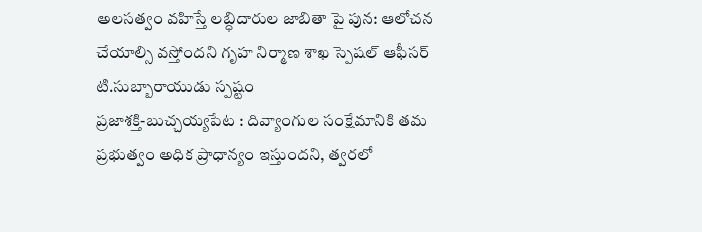అలసత్వం వహిస్తే లబ్ధిదారుల జాబితా పై పున: ఆలోచన చేయాల్సి వస్తోందని గృహ నిర్మాణ శాఖ స్పెషల్ ఆఫీసర్ టి.సుబ్బారాయుడు స్పష్టం
ప్రజాశక్తి-బుచ్చయ్యపేట : దివ్యాంగుల సంక్షేమానికి తమ ప్రభుత్వం అధిక ప్రాధాన్యం ఇస్తుందని, త్వరలో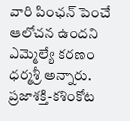వారి పింఛన్ పెంచే ఆలోచన ఉందని ఎమ్మెల్యే కరణం ధర్మశ్రీ అన్నారు.
ప్రజాశక్తి-కశింకోట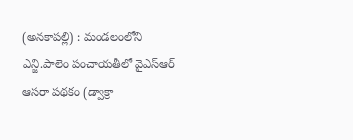(అనకాపల్లి) : మండలంలోని ఎన్జి.పాలెం పంచాయతీలో వైఎస్ఆర్ ఆసరా పథకం (డ్వాక్రా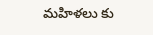మహిళలు కు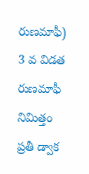రుణమాఫీ) 3 వ విడత రుణమాఫీ నిమిత్తం ప్రతీ డ్వాక